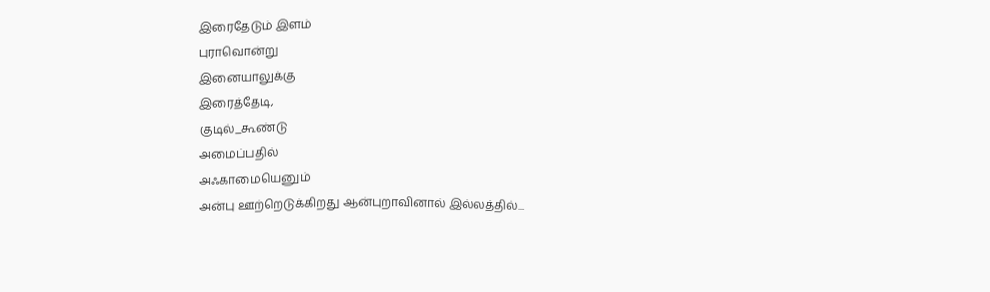இரைதேடும் இளம்
புராவொன்று
இனையாலுக்கு
இரைத்தேடி,
குடில்_கூண்டு
அமைப்பதில்
அஃகாமையெனும்
அன்பு ஊற்றெடுக்கிறது ஆன்புறாவினால் இல்லத்தில்...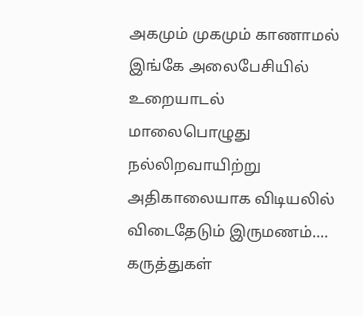அகமும் முகமும் காணாமல் இங்கே அலைபேசியில் உறையாடல் மாலைபொழுது நல்லிறவாயிற்று அதிகாலையாக விடியலில் விடைதேடும் இருமணம்....
கருத்துகள்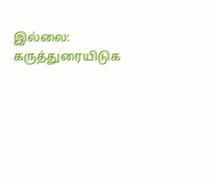இல்லை:
கருத்துரையிடுக